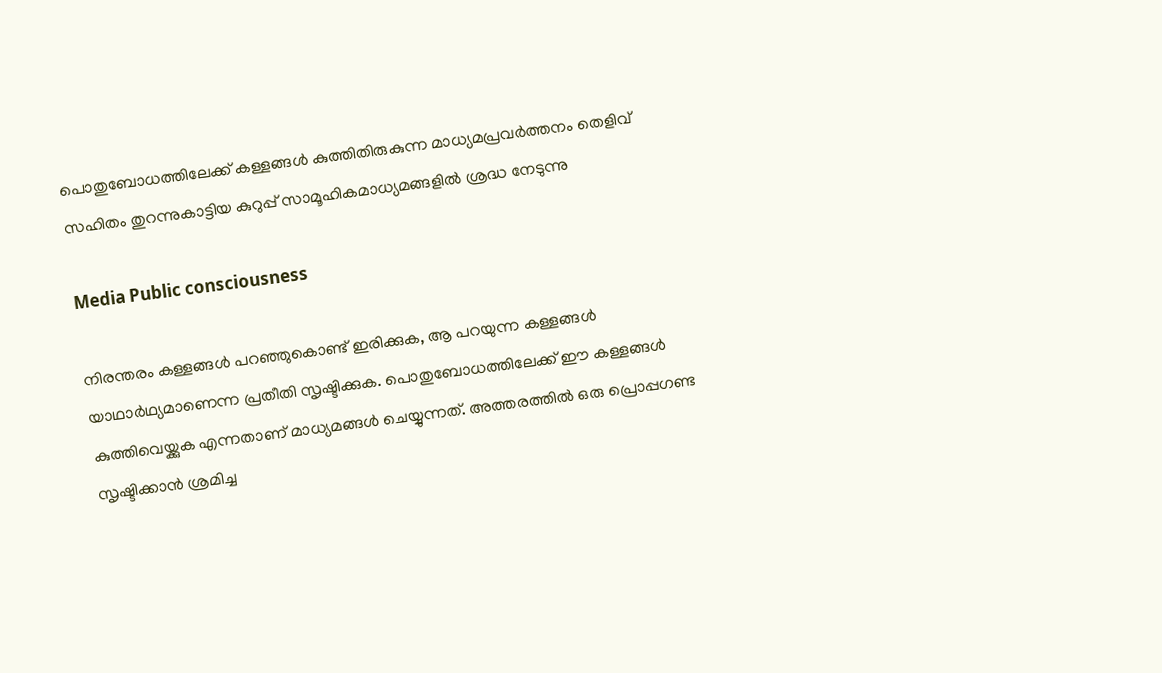പൊതുബോധത്തിലേക്ക് കള്ളങ്ങൾ കുത്തിതിരുകുന്ന മാധ്യമപ്രവർത്തനം തെളിവ് സഹിതം തുറന്നുകാട്ടിയ കുറുപ്പ് സാമൂഹികമാധ്യമങ്ങളിൽ ശ്രദ്ധ നേടുന്നു

Media Public consciousness

നിരന്തരം കള്ളങ്ങൾ പറഞ്ഞുകൊണ്ട് ഇരിക്കുക, ആ പറയുന്ന കള്ളങ്ങൾ യാഥാർഥ്യമാണെന്ന പ്രതീതി സൃഷ്ടിക്കുക. പൊതുബോധത്തിലേക്ക് ഈ കള്ളങ്ങൾ കുത്തിവെയ്ക്കുക എന്നതാണ് മാധ്യമങ്ങൾ ചെയ്യുന്നത്. അത്തരത്തിൽ ഒരു പ്രൊപ്പഗണ്ട സൃഷ്ടിക്കാൻ ശ്രമിച്ച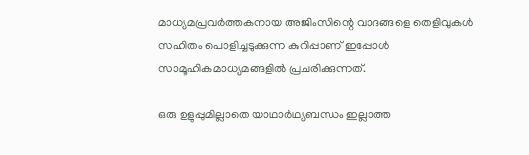മാധ്യമപ്രവർത്തകനായ അജിംസിന്റെ വാദങ്ങളെ തെളിവുകൾ സഹിതം പൊളിച്ചടുക്കുന്ന കുറിപ്പാണ് ഇപ്പോൾ സാമൂഹികമാധ്യമങ്ങളിൽ പ്രചരിക്കുന്നത്.

ഒരു ഉളുപ്പുമില്ലാതെ യാഥാർഥ്യബന്ധം ഇല്ലാത്ത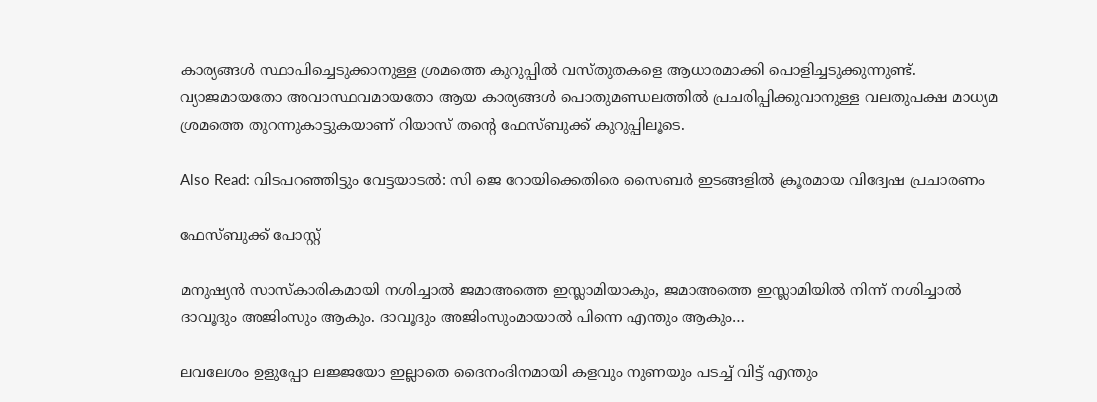കാര്യങ്ങൾ സ്ഥാപിച്ചെടുക്കാനുള്ള ശ്രമത്തെ കുറുപ്പിൽ വസ്തുതകളെ ആധാരമാക്കി പൊളിച്ചടുക്കുന്നുണ്ട്. വ്യാജമായതോ അവാസ്ഥവമായതോ ആയ കാര്യങ്ങൾ പൊതുമണ്ഡലത്തിൽ പ്രചരിപ്പിക്കുവാനുള്ള വലതുപക്ഷ മാധ്യമ ശ്രമത്തെ തുറന്നുകാട്ടുകയാണ് റിയാസ് തന്റെ ഫേസ്ബുക്ക് കുറുപ്പിലൂടെ.

Also Read: വിടപറഞ്ഞിട്ടും വേട്ടയാടൽ: സി ജെ റോയിക്കെതിരെ സൈബർ ഇടങ്ങളിൽ ക്രൂരമായ വിദ്വേഷ പ്രചാരണം

ഫേസ്ബുക്ക് പോസ്റ്റ്

മനുഷ്യൻ സാസ്കാരികമായി നശിച്ചാൽ ജമാഅത്തെ ഇസ്ലാമിയാകും, ജമാഅത്തെ ഇസ്ലാമിയിൽ നിന്ന് നശിച്ചാൽ ദാവൂദും അജിംസും ആകും. ദാവൂദും അജിംസുംമായാൽ പിന്നെ എന്തും ആകും…

ലവലേശം ഉളുപ്പോ ലജ്ജയോ ഇല്ലാതെ ദൈനംദിനമായി കളവും നുണയും പടച്ച് വിട്ട് എന്തും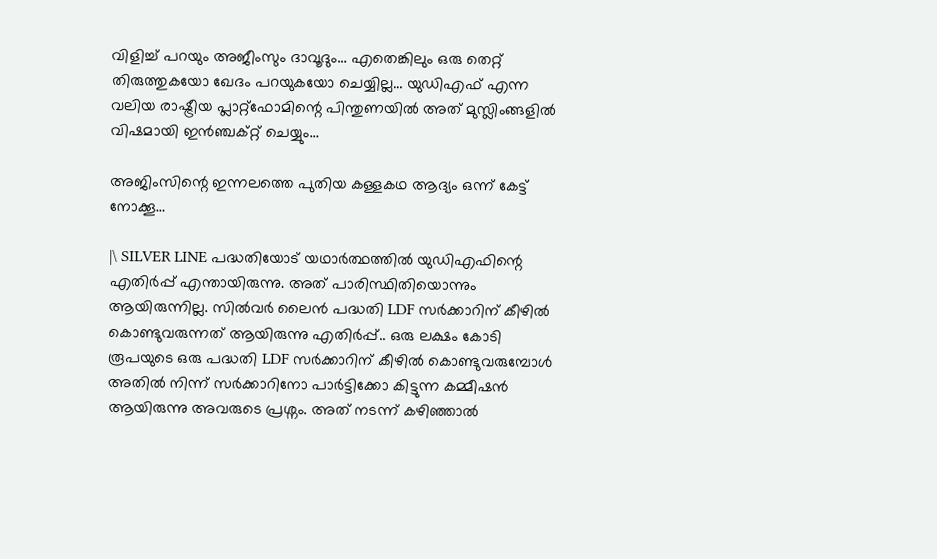വിളിച്ച് പറയും അജീംസും ദാവൂദും… എതെങ്കിലും ഒരു തെറ്റ് തിരുത്തുകയോ ഖേദം പറയുകയോ ചെയ്യില്ല… യുഡിഎഫ് എന്ന വലിയ രാഷ്ട്രീയ പ്ലാറ്റ്ഫോമിന്റെ പിന്തുണയിൽ അത് മുസ്ലിംങ്ങളിൽ വിഷമായി ഇൻഞ്ചക്റ്റ് ചെയ്യും…

അജിംസിന്റെ ഇന്നലത്തെ പുതിയ കള്ളകഥ ആദ്യം ഒന്ന് കേട്ട് നോക്കൂ…

|\ SILVER LINE പദ്ധതിയോട് യഥാര്‍ത്ഥത്തിൽ യുഡിഎഫിന്റെ എതിർപ്പ് എന്തായിരുന്നു. അത് പാരിസ്ഥിതിയൊന്നും ആയിരുന്നില്ല. സിൽവർ ലൈൻ പദ്ധതി LDF സർക്കാറിന് കീഴിൽ കൊണ്ടുവരുന്നത് ആയിരുന്നു എതിർപ്പ്.. ഒരു ലക്ഷം കോടി രൂപയുടെ ഒരു പദ്ധതി LDF സർക്കാറിന് കീഴിൽ കൊണ്ടുവരുമ്പോൾ അതിൽ നിന്ന് സർക്കാറിനോ പാർട്ടിക്കോ കിട്ടുന്ന കമ്മീഷൻ ആയിരുന്നു അവരുടെ പ്രശ്നം. അത് നടന്ന് കഴിഞ്ഞാൽ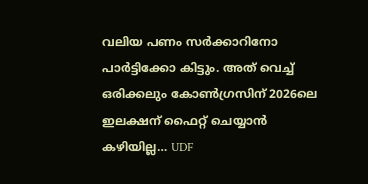വലിയ പണം സർക്കാറിനോ പാർട്ടിക്കോ കിട്ടും. അത് വെച്ച് ഒരിക്കലും കോൺഗ്രസിന് 2026ലെ ഇലക്ഷന് ഫൈറ്റ് ചെയ്യാൻ കഴിയില്ല… UDF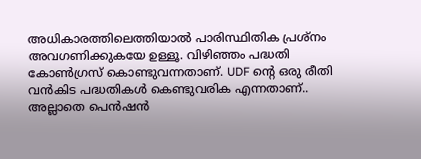അധികാരത്തിലെത്തിയാൽ പാരിസ്ഥിതിക പ്രശ്നം അവഗണിക്കുകയേ ഉള്ളൂ. വിഴിഞ്ഞം പദ്ധതി കോൺഗ്രസ് കൊണ്ടുവന്നതാണ്. UDF ന്റെ ഒരു രീതി വൻകിട പദ്ധതികൾ കെണ്ടുവരിക എന്നതാണ്.. അല്ലാതെ പെൻഷൻ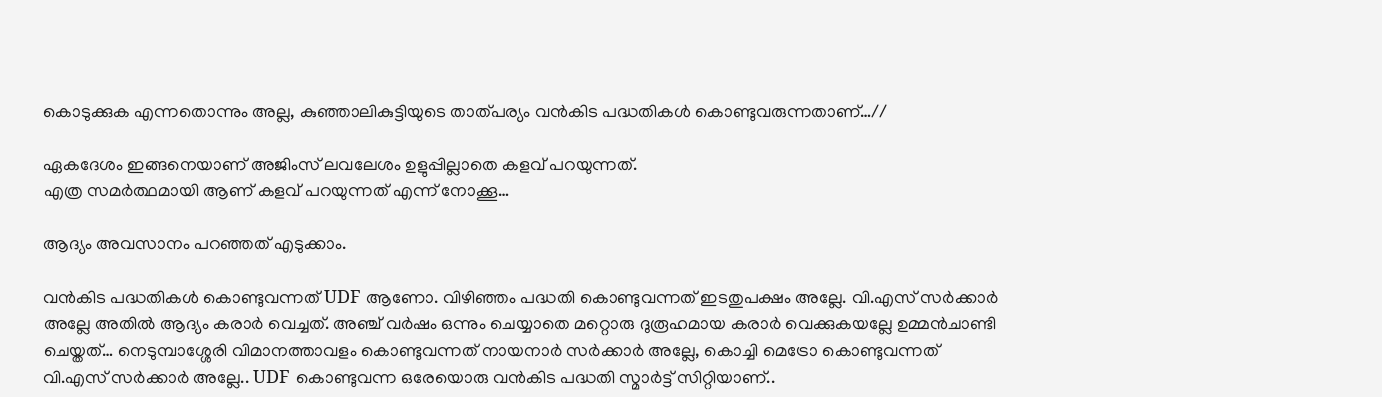കൊടുക്കുക എന്നതൊന്നും അല്ല, കുഞ്ഞാലികുട്ടിയുടെ താത്പര്യം വൻകിട പദ്ധതികൾ കൊണ്ടുവരുന്നതാണ്…//

ഏകദേശം ഇങ്ങനെയാണ് അജിംസ് ലവലേശം ഉളുപ്പില്ലാതെ കളവ് പറയുന്നത്.
എത്ര സമർത്ഥമായി ആണ് കളവ് പറയുന്നത് എന്ന് നോക്കൂ…

ആദ്യം അവസാനം പറഞ്ഞത് എടുക്കാം.

വൻകിട പദ്ധതികൾ കൊണ്ടുവന്നത് UDF ആണോ. വിഴിഞ്ഞം പദ്ധതി കൊണ്ടുവന്നത് ഇടതുപക്ഷം അല്ലേ. വി.എസ് സർക്കാർ അല്ലേ അതിൽ ആദ്യം കരാർ വെച്ചത്. അഞ്ച് വർഷം ഒന്നും ചെയ്യാതെ മറ്റൊരു ദുരൂഹമായ കരാർ വെക്കുകയല്ലേ ഉമ്മൻചാണ്ടി ചെയ്തത്… നെടുമ്പാശ്ശേരി വിമാനത്താവളം കൊണ്ടുവന്നത് നായനാർ സർക്കാർ അല്ലേ, കൊച്ചി മെട്രോ കൊണ്ടുവന്നത് വി.എസ് സർക്കാർ അല്ലേ.. UDF കൊണ്ടുവന്ന ഒരേയൊരു വൻകിട പദ്ധതി സ്മാർട്ട് സിറ്റിയാണ്..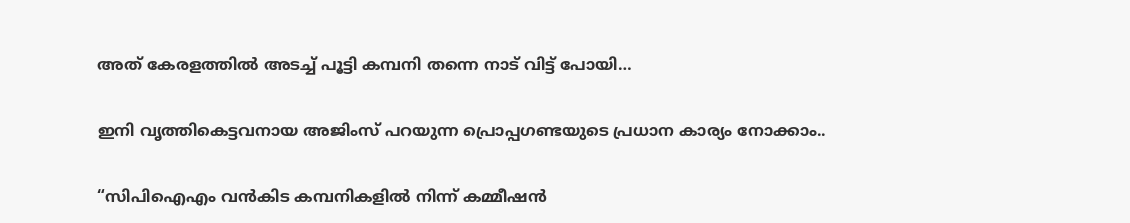അത് കേരളത്തിൽ അടച്ച് പൂട്ടി കമ്പനി തന്നെ നാട് വിട്ട് പോയി…

ഇനി വൃത്തികെട്ടവനായ അജിംസ് പറയുന്ന പ്രൊപ്പഗണ്ടയുടെ പ്രധാന കാര്യം നോക്കാം..

“സിപിഐഎം വൻകിട കമ്പനികളിൽ നിന്ന് കമ്മീഷൻ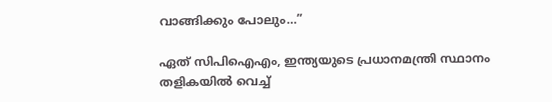വാങ്ങിക്കും പോലും…”

ഏത് സിപിഐഎം, ഇന്ത്യയുടെ പ്രധാനമന്ത്രി സ്ഥാനം തളികയിൽ വെച്ച്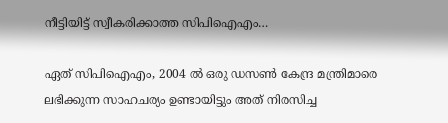നീട്ടിയിട്ട് സ്വീകരിക്കാത്ത സിപിഐഎം…

ഏത് സിപിഐഎം, 2004 ൽ ഒരു ഡസൺ കേന്ദ്ര മന്ത്രിമാരെ ലഭിക്കുന്ന സാഹചര്യം ഉണ്ടായിട്ടും അത് നിരസിച്ച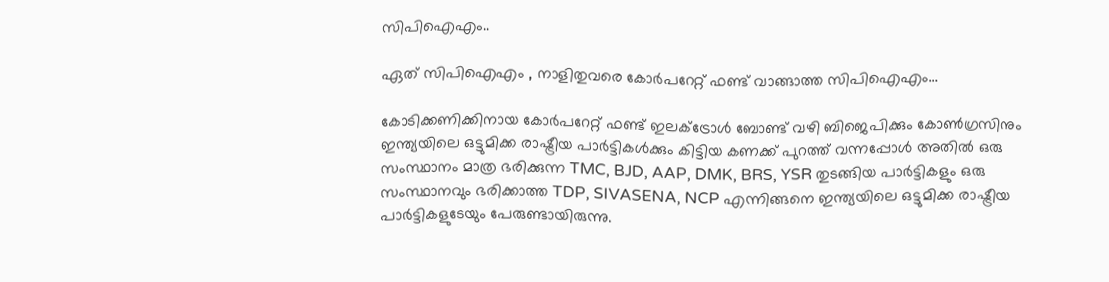സിപിഐഎം..

ഏത് സിപിഐഎം , നാളിതുവരെ കോർപറേറ്റ് ഫണ്ട് വാങ്ങാത്ത സിപിഐഎം…

കോടിക്കണിക്കിനായ കോർപറേറ്റ് ഫണ്ട് ഇലക്ട്രോൾ ബോണ്ട് വഴി ബിജെപിക്കും കോൺഗ്രസിനും ഇന്ത്യയിലെ ഒട്ടുമിക്ക രാഷ്ട്രീയ പാർട്ടികൾക്കും കിട്ടിയ കണക്ക് പുറത്ത് വന്നപ്പോൾ അതിൽ ഒരു സംസ്ഥാനം മാത്ര ഭരിക്കുന്ന TMC, BJD, AAP, DMK, BRS, YSR തുടങ്ങിയ പാർട്ടികളും ഒരു സംസ്ഥാനവും ഭരിക്കാത്ത TDP, SIVASENA, NCP എന്നിങ്ങനെ ഇന്ത്യയിലെ ഒട്ടുമിക്ക രാഷ്ട്രീയ പാർട്ടികളുടേയും പേരുണ്ടായിരുന്നു.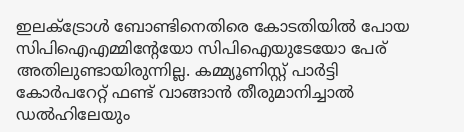ഇലക്ട്രോൾ ബോണ്ടിനെതിരെ കോടതിയിൽ പോയ സിപിഐഎമ്മിന്റേയോ സിപിഐയുടേയോ പേര് അതിലുണ്ടായിരുന്നില്ല. കമ്മ്യൂണിസ്റ്റ് പാർട്ടി കോർപറേറ്റ് ഫണ്ട് വാങ്ങാൻ തീരുമാനിച്ചാൽ ഡൽഹിലേയും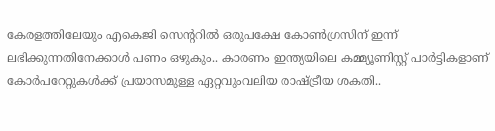കേരളത്തിലേയും എകെജി സെന്ററിൽ ഒരുപക്ഷേ കോൺഗ്രസിന് ഇന്ന് ലഭിക്കുന്നതിനേക്കാൾ പണം ഒഴുകും.. കാരണം ഇന്ത്യയിലെ കമ്മ്യൂണിസ്റ്റ് പാർട്ടികളാണ് കോർപറേറ്റുകൾക്ക് പ്രയാസമുള്ള ഏറ്റവുംവലിയ രാഷ്ട്രീയ ശകതി..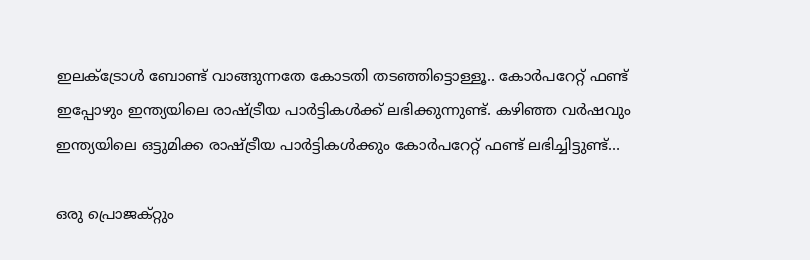ഇലക്ട്രോൾ ബോണ്ട് വാങ്ങുന്നതേ കോടതി തടഞ്ഞിട്ടൊള്ളൂ.. കോർപറേറ്റ് ഫണ്ട് ഇപ്പോഴും ഇന്ത്യയിലെ രാഷ്ട്രീയ പാർട്ടികൾക്ക് ലഭിക്കുന്നുണ്ട്. കഴിഞ്ഞ വർഷവും ഇന്ത്യയിലെ ഒട്ടുമിക്ക രാഷ്ട്രീയ പാർട്ടികൾക്കും കോർപറേറ്റ് ഫണ്ട് ലഭിച്ചിട്ടുണ്ട്…

ഒരു പ്രൊജക്റ്റും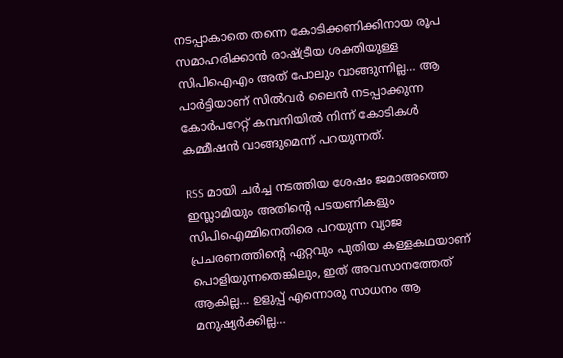നടപ്പാകാതെ തന്നെ കോടിക്കണിക്കിനായ രൂപ സമാഹരിക്കാൻ രാഷ്ട്രീയ ശക്തിയുള്ള സിപിഐഎം അത് പോലും വാങ്ങുന്നില്ല… ആ പാർട്ടിയാണ് സിൽവർ ലൈൻ നടപ്പാക്കുന്ന കോർപറേറ്റ് കമ്പനിയിൽ നിന്ന് കോടികൾ കമ്മീഷൻ വാങ്ങുമെന്ന് പറയുന്നത്.

RSS മായി ചർച്ച നടത്തിയ ശേഷം ജമാഅത്തെ ഇസ്ലാമിയും അതിന്റെ പടയണികളും സിപിഐമ്മിനെതിരെ പറയുന്ന വ്യാജ പ്രചരണത്തിന്റെ ഏറ്റവും പുതിയ കള്ളകഥയാണ് പൊളിയുന്നതെങ്കിലും, ഇത് അവസാനത്തേത് ആകില്ല… ഉളുപ്പ് എന്നൊരു സാധനം ആ മനുഷ്യർക്കില്ല…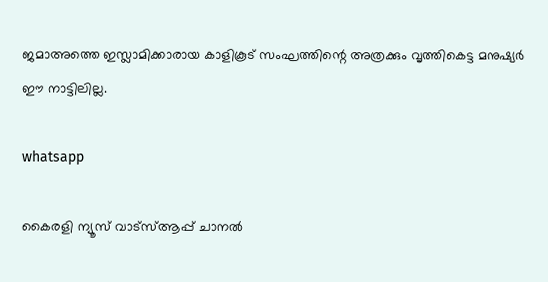ജമാഅത്തെ ഇസ്ലാമിക്കാരായ കാളികൂട് സംഘത്തിന്റെ അത്രക്കും വൃത്തികെട്ട മനുഷ്യർ ഈ നാട്ടിലില്ല.

whatsapp

കൈരളി ന്യൂസ് വാട്‌സ്ആപ്പ് ചാനല്‍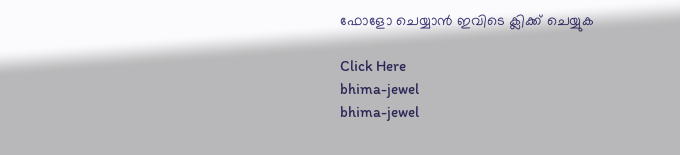ഫോളോ ചെയ്യാന്‍ ഇവിടെ ക്ലിക്ക് ചെയ്യുക

Click Here
bhima-jewel
bhima-jewel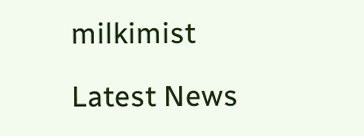milkimist

Latest News